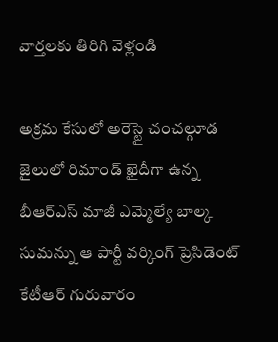వార్తలకు తిరిగి వెళ్లండి

అక్రమ కేసులో అరెస్టై చంచల్గూడ జైలులో రిమాండ్ ఖైదీగా ఉన్న బీఆర్ఎస్ మాజీ ఎమ్మెల్యే బాల్క సుమన్ను ఆ పార్టీ వర్కింగ్ ప్రెసిడెంట్ కేటీఆర్ గురువారం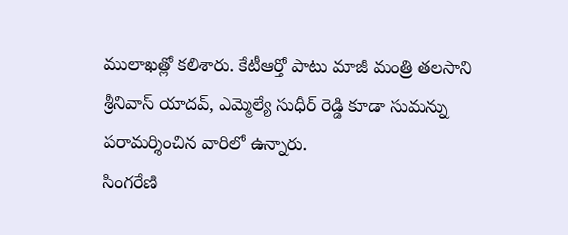ములాఖత్లో కలిశారు. కేటీఆర్తో పాటు మాజీ మంత్రి తలసాని శ్రీనివాస్ యాదవ్, ఎమ్మెల్యే సుధీర్ రెడ్డి కూడా సుమన్ను పరామర్శించిన వారిలో ఉన్నారు.
సింగరేణి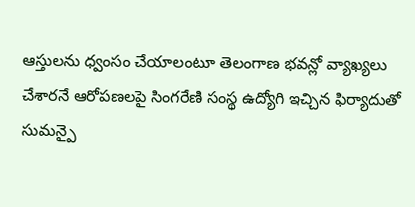ఆస్తులను ధ్వంసం చేయాలంటూ తెలంగాణ భవన్లో వ్యాఖ్యలు చేశారనే ఆరోపణలపై సింగరేణి సంస్థ ఉద్యోగి ఇచ్చిన ఫిర్యాదుతో సుమన్పై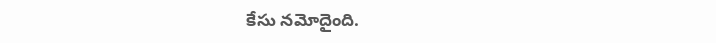కేసు నమోదైంది.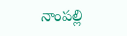నాంపల్లి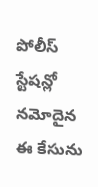పోలీస్ స్టేషన్లో నమోదైన ఈ కేసును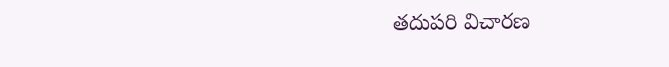తదుపరి విచారణ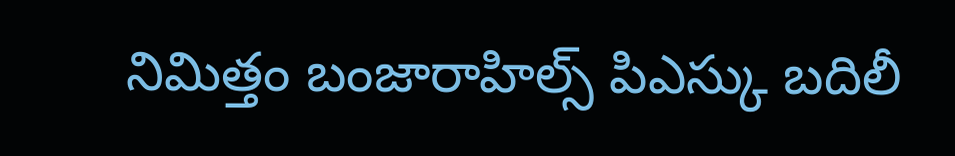నిమిత్తం బంజారాహిల్స్ పిఎస్కు బదిలీ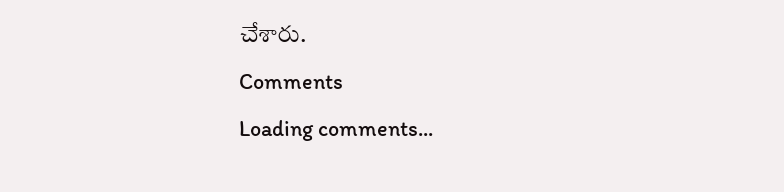చేశారు.
Comments
Loading comments...